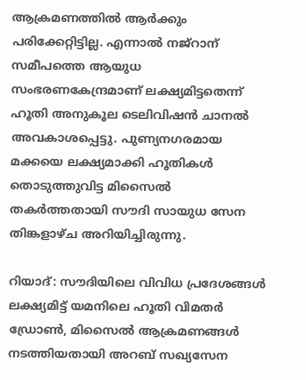ആക്രമണത്തില്‍ ആര്‍ക്കും പരിക്കേറ്റിട്ടില്ല. എന്നാല്‍ നജ്റാന് സമീപത്തെ ആയുധ സംഭരണകേന്ദ്രമാണ് ലക്ഷ്യമിട്ടതെന്ന് ഹൂതി അനുകൂല ടെലിവിഷന്‍ ചാനല്‍ അവകാശപ്പെട്ടു. പുണ്യനഗരമായ മക്കയെ ലക്ഷ്യമാക്കി ഹൂതികള്‍ തൊടുത്തുവിട്ട മിസൈല്‍ തകര്‍ത്തതായി സൗദി സായുധ സേന തിങ്കളാഴ്ച അറിയിച്ചിരുന്നു.

റിയാദ്: സൗദിയിലെ വിവിധ പ്രദേശങ്ങള്‍ ലക്ഷ്യമിട്ട് യമനിലെ ഹൂതി വിമതര്‍ ഡ്രോണ്‍, മിസൈല്‍ ആക്രമണങ്ങള്‍ നടത്തിയതായി അറബ് സഖ്യസേന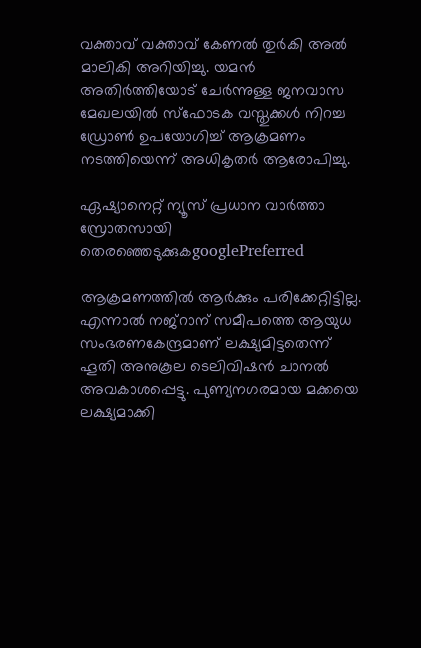വക്താവ് വക്താവ് കേണല്‍ തുര്‍കി അല്‍ മാലികി അറിയിച്ചു. യമന്‍ അതിര്‍ത്തിയോട് ചേര്‍ന്നുള്ള ജനവാസ മേഖലയില്‍ സ്ഫോടക വസ്തുക്കള്‍ നിറച്ച ഡ്രോണ്‍ ഉപയോഗിച്ച് ആക്രമണം നടത്തിയെന്ന് അധികൃതര്‍ ആരോപിച്ചു.

ഏഷ്യാനെറ്റ് ന്യൂസ് പ്രധാന വാർത്താ സ്രോതസായി തെരഞ്ഞെടുക്കുകgooglePreferred

ആക്രമണത്തില്‍ ആര്‍ക്കും പരിക്കേറ്റിട്ടില്ല. എന്നാല്‍ നജ്റാന് സമീപത്തെ ആയുധ സംഭരണകേന്ദ്രമാണ് ലക്ഷ്യമിട്ടതെന്ന് ഹൂതി അനുകൂല ടെലിവിഷന്‍ ചാനല്‍ അവകാശപ്പെട്ടു. പുണ്യനഗരമായ മക്കയെ ലക്ഷ്യമാക്കി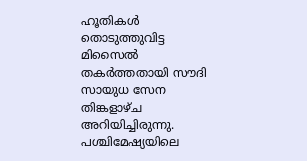ഹൂതികള്‍ തൊടുത്തുവിട്ട മിസൈല്‍ തകര്‍ത്തതായി സൗദി സായുധ സേന തിങ്കളാഴ്ച അറിയിച്ചിരുന്നു. പശ്ചിമേഷ്യയിലെ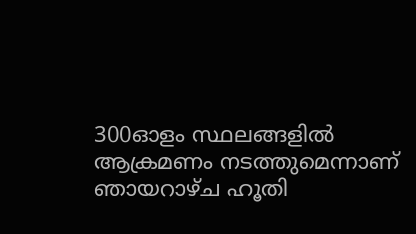300ഓളം സ്ഥലങ്ങളില്‍ ആക്രമണം നടത്തുമെന്നാണ് ഞായറാഴ്ച ഹൂതി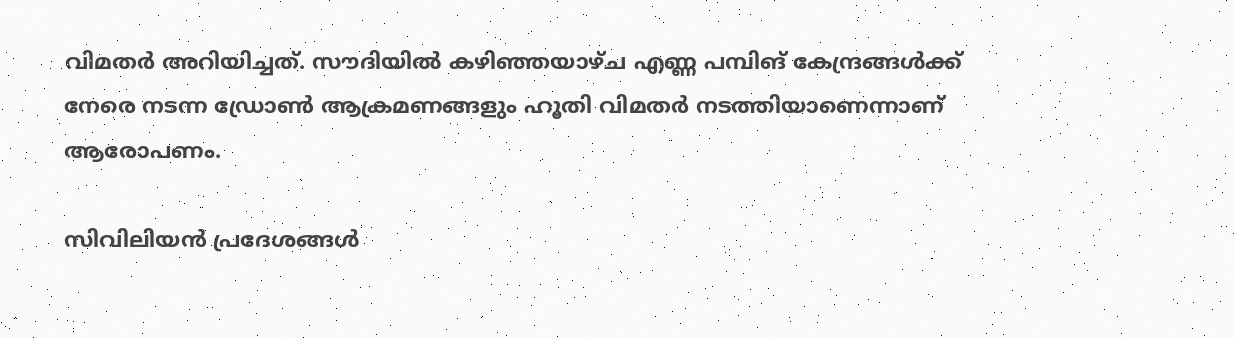വിമതര്‍ അറിയിച്ചത്. സൗദിയില്‍ കഴിഞ്ഞയാഴ്ച എണ്ണ പമ്പിങ് കേന്ദ്രങ്ങള്‍ക്ക് നേരെ നടന്ന ഡ്രോണ്‍ ആക്രമണങ്ങളും ഹൂതി വിമതര്‍ നടത്തിയാണെന്നാണ് ആരോപണം.

സിവിലിയന്‍ പ്രദേശങ്ങള്‍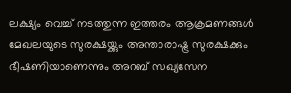ലക്ഷ്യം വെച്ച് നടത്തുന്ന ഇത്തരം ആക്രമണങ്ങള്‍ മേഖലയുടെ സുരക്ഷയ്ക്കും അന്താരാഷ്ട്ര സുരക്ഷക്കും ഭീഷണിയാണെന്നും അറബ് സഖ്യസേന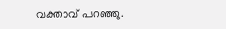വക്താവ് പറഞ്ഞു.